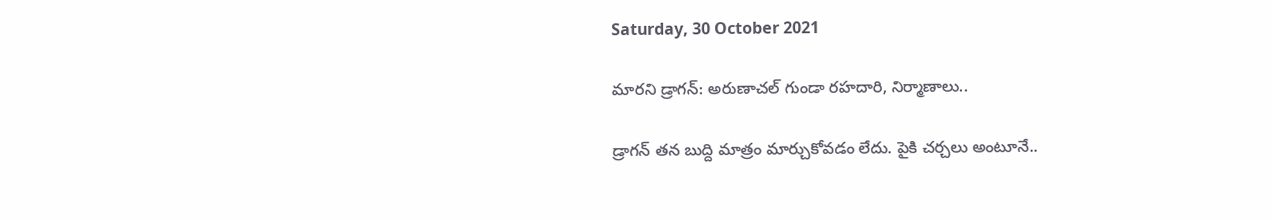Saturday, 30 October 2021

మారని డ్రాగన్: అరుణాచల్ గుండా రహదారి, నిర్మాణాలు..

డ్రాగన్ తన బుద్ది మాత్రం మార్చుకోవడం లేదు. పైకి చర్చలు అంటూనే..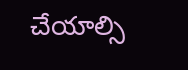చేయాల్సి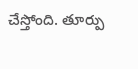చేస్తోంది. తూర్పు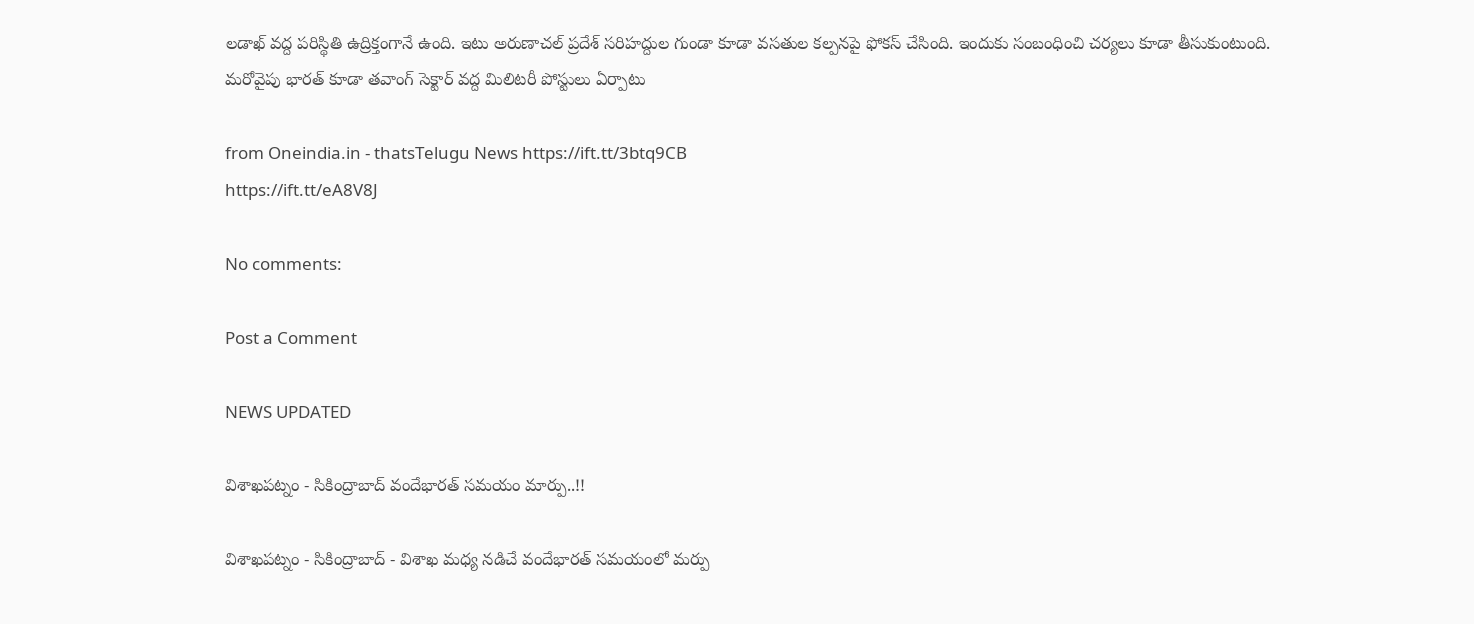లడాఖ్ వద్ద పరిస్థితి ఉద్రిక్తంగానే ఉంది. ఇటు అరుణాచల్ ప్రదేశ్ సరిహద్దుల గుండా కూడా వసతుల కల్పనపై ఫోకస్ చేసింది. ఇందుకు సంబంధించి చర్యలు కూడా తీసుకుంటుంది. మరోవైపు భారత్ కూడా తవాంగ్ సెక్టార్ వద్ద మిలిటరీ పోస్టులు ఏర్పాటు

from Oneindia.in - thatsTelugu News https://ift.tt/3btq9CB
https://ift.tt/eA8V8J

No comments:

Post a Comment

NEWS UPDATED

విశాఖపట్నం - సికింద్రాబాద్ వందేభారత్ సమయం మార్పు..!!

విశాఖపట్నం - సికింద్రాబాద్ - విశాఖ మధ్య నడిచే వందేభారత్ సమయంలో మర్పు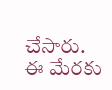చేసారు. ఈ మేరకు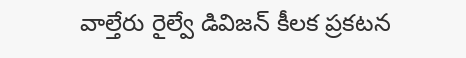వాల్తేరు రైల్వే డివిజన్ కీలక ప్రకటన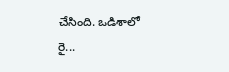చేసింది. ఒడిశాలో రై...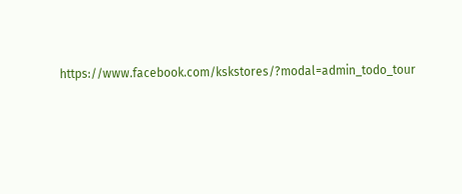https://www.facebook.com/kskstores/?modal=admin_todo_tour